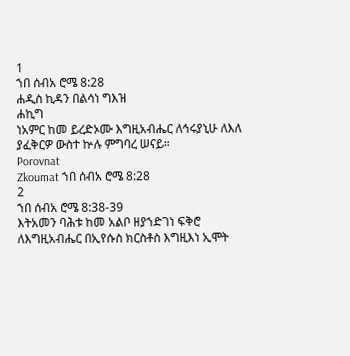1
ኀበ ሰብአ ሮሜ 8:28
ሐዲስ ኪዳን በልሳነ ግእዝ
ሐኪግ
ነአምር ከመ ይረድኦሙ እግዚአብሔር ለኅሩያኒሁ ለእለ ያፈቅርዎ ውስተ ኵሉ ምግባረ ሠናይ።
Porovnat
Zkoumat ኀበ ሰብአ ሮሜ 8:28
2
ኀበ ሰብአ ሮሜ 8:38-39
እትአመን ባሕቱ ከመ አልቦ ዘያኀድገነ ፍቅሮ ለእግዚአብሔር በኢየሱስ ክርስቶስ እግዚእነ ኢሞት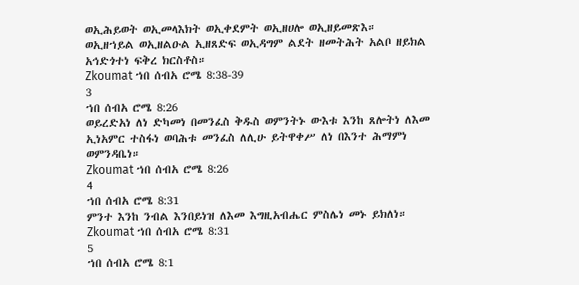ወኢሕይወት ወኢመላእክት ወኢቀደምት ወኢዘሀሎ ወኢዘይመጽእ። ወኢዘኀይል ወኢዘልዑል ኢዘጸድፍ ወኢዳግም ልደት ዘመትሕት አልቦ ዘይክል አኅድጎተነ ፍቅረ ክርስቶስ።
Zkoumat ኀበ ሰብአ ሮሜ 8:38-39
3
ኀበ ሰብአ ሮሜ 8:26
ወይረድአነ ለነ ድካመነ በመንፈስ ቅዱስ ወምንትኑ ውእቱ እንከ ጸሎትነ ለእመ ኢነአምር ተስፋነ ወባሕቱ መንፈስ ለሊሁ ይትዋቀሥ ለነ በእንተ ሕማምነ ወምንዳቤነ።
Zkoumat ኀበ ሰብአ ሮሜ 8:26
4
ኀበ ሰብአ ሮሜ 8:31
ምንተ እንከ ንብል እንበይነዝ ለእመ እግዚአብሔር ምስሌነ መኑ ይክለነ።
Zkoumat ኀበ ሰብአ ሮሜ 8:31
5
ኀበ ሰብአ ሮሜ 8:1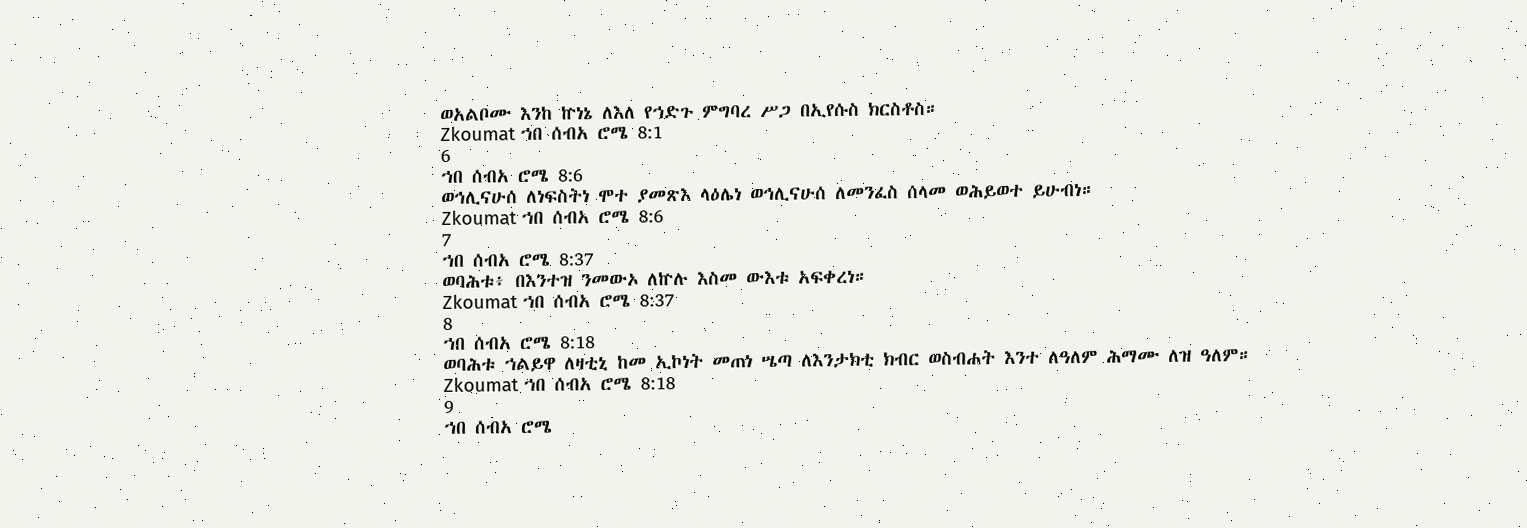ወአልቦሙ እንከ ኵነኔ ለእለ የኀድጉ ምግባረ ሥጋ በኢየሱስ ክርስቶስ።
Zkoumat ኀበ ሰብአ ሮሜ 8:1
6
ኀበ ሰብአ ሮሜ 8:6
ወኅሊናሁሰ ለነፍስትነ ሞተ ያመጽእ ላዕሌነ ወኅሊናሁሰ ለመንፈስ ሰላመ ወሕይወተ ይሁብነ።
Zkoumat ኀበ ሰብአ ሮሜ 8:6
7
ኀበ ሰብአ ሮሜ 8:37
ወባሕቱ፥ በእንተዝ ንመውኦ ለኵሉ እስመ ውእቱ አፍቀረነ።
Zkoumat ኀበ ሰብአ ሮሜ 8:37
8
ኀበ ሰብአ ሮሜ 8:18
ወባሕቱ ኀልይዋ ለዛቲኒ ከመ ኢኮነት መጠነ ሤጣ ለእንታክቲ ክብር ወስብሐት እንተ ለዓለም ሕማሙ ለዝ ዓለም።
Zkoumat ኀበ ሰብአ ሮሜ 8:18
9
ኀበ ሰብአ ሮሜ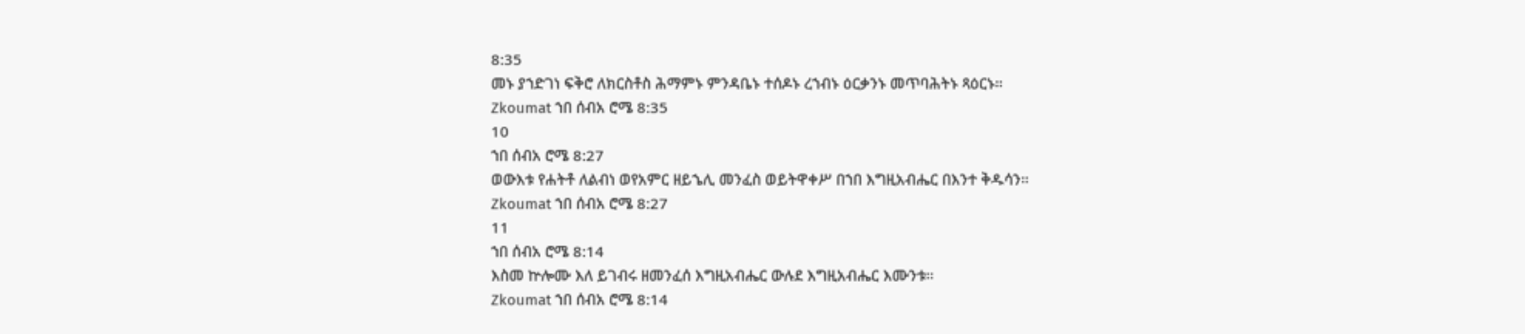8:35
መኑ ያኀድገነ ፍቅሮ ለክርስቶስ ሕማምኑ ምንዳቤኑ ተሰዶኑ ረኀብኑ ዕርቃንኑ መጥባሕትኑ ጻዕርኑ።
Zkoumat ኀበ ሰብአ ሮሜ 8:35
10
ኀበ ሰብአ ሮሜ 8:27
ወውእቱ የሐትቶ ለልብነ ወየአምር ዘይኄሊ መንፈስ ወይትዋቀሥ በኀበ እግዚአብሔር በእንተ ቅዱሳን።
Zkoumat ኀበ ሰብአ ሮሜ 8:27
11
ኀበ ሰብአ ሮሜ 8:14
እስመ ኵሎሙ እለ ይገብሩ ዘመንፈሰ እግዚአብሔር ውሉደ እግዚአብሔር እሙንቱ።
Zkoumat ኀበ ሰብአ ሮሜ 8:14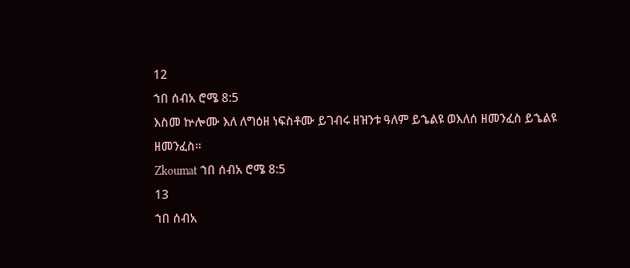12
ኀበ ሰብአ ሮሜ 8:5
እስመ ኵሎሙ እለ ለግዕዘ ነፍስቶሙ ይገብሩ ዘዝንቱ ዓለም ይኄልዩ ወእለሰ ዘመንፈስ ይኄልዩ ዘመንፈስ።
Zkoumat ኀበ ሰብአ ሮሜ 8:5
13
ኀበ ሰብአ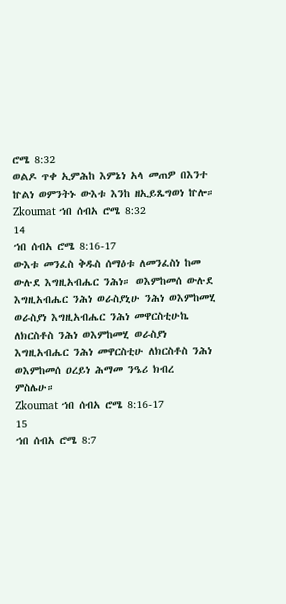ሮሜ 8:32
ወልዶ ጥቀ ኢምሕከ እምኔነ አላ መጠዎ በእንተ ኵልነ ወምንትኑ ውእቱ እንከ ዘኢይጼግወነ ኵሎ።
Zkoumat ኀበ ሰብአ ሮሜ 8:32
14
ኀበ ሰብአ ሮሜ 8:16-17
ውእቱ መንፈስ ቅዱስ ሰማዕቱ ለመንፈስነ ከመ ውሉደ እግዚአብሔር ንሕነ። ወእምከመሰ ውሉደ እግዚአብሔር ንሕነ ወራስያኒሁ ንሕነ ወእምከመሂ ወራስያነ እግዚአብሔር ንሕነ መዋርስቲሁኬ ለክርስቶስ ንሕነ ወእምከመሂ ወራስያነ እግዚአብሔር ንሕነ መዋርስቲሁ ለክርስቶስ ንሕነ ወእምከመሰ ዐረይነ ሕማመ ንዔሪ ክብረ ምስሌሁ።
Zkoumat ኀበ ሰብአ ሮሜ 8:16-17
15
ኀበ ሰብአ ሮሜ 8:7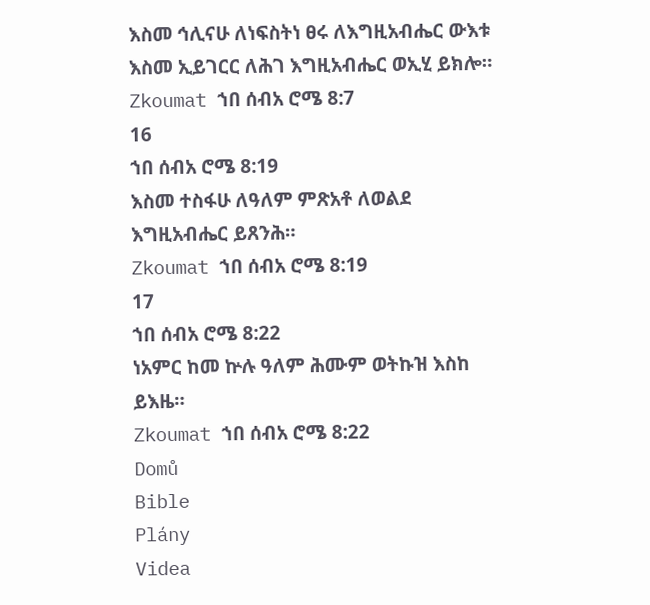እስመ ኅሊናሁ ለነፍስትነ ፀሩ ለእግዚአብሔር ውእቱ እስመ ኢይገርር ለሕገ እግዚአብሔር ወኢሂ ይክሎ።
Zkoumat ኀበ ሰብአ ሮሜ 8:7
16
ኀበ ሰብአ ሮሜ 8:19
እስመ ተስፋሁ ለዓለም ምጽአቶ ለወልደ እግዚአብሔር ይጸንሕ።
Zkoumat ኀበ ሰብአ ሮሜ 8:19
17
ኀበ ሰብአ ሮሜ 8:22
ነአምር ከመ ኵሉ ዓለም ሕሙም ወትኩዝ እስከ ይእዜ።
Zkoumat ኀበ ሰብአ ሮሜ 8:22
Domů
Bible
Plány
Videa